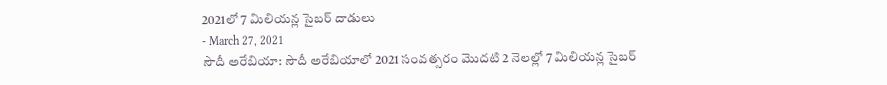2021లో 7 మిలియన్ల సైబర్ దాడులు
- March 27, 2021
సౌదీ అరేబియా: సౌదీ అరేబియాలో 2021 సంవత్సరం మొదటి 2 నెలల్లో 7 మిలియన్ల సైబర్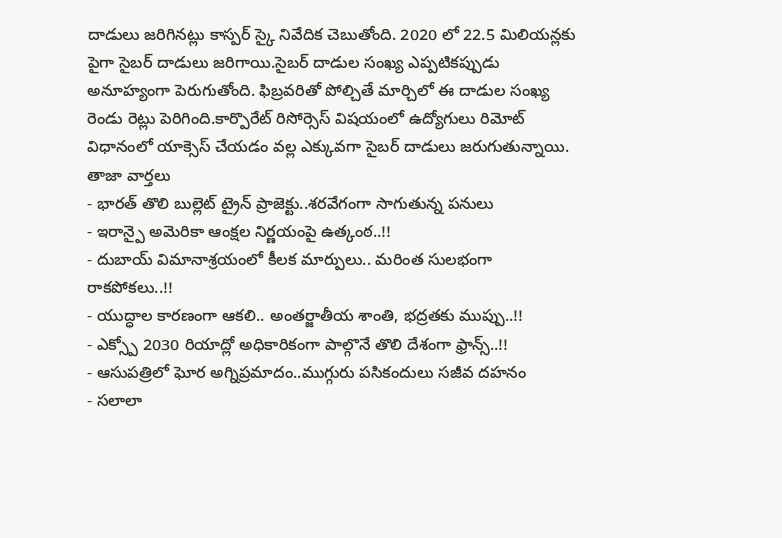దాడులు జరిగినట్లు కాస్పర్ స్కై నివేదిక చెబుతోంది. 2020 లో 22.5 మిలియన్లకు పైగా సైబర్ దాడులు జరిగాయి.సైబర్ దాడుల సంఖ్య ఎప్పటికప్పుడు అనూహ్యంగా పెరుగుతోంది. ఫిబ్రవరితో పోల్చితే మార్చిలో ఈ దాడుల సంఖ్య రెండు రెట్లు పెరిగింది.కార్పొరేట్ రిసోర్సెస్ విషయంలో ఉద్యోగులు రిమోట్ విధానంలో యాక్సెస్ చేయడం వల్ల ఎక్కువగా సైబర్ దాడులు జరుగుతున్నాయి.
తాజా వార్తలు
- భారత్ తొలి బుల్లెట్ ట్రైన్ ప్రాజెక్టు..శరవేగంగా సాగుతున్న పనులు
- ఇరాన్పై అమెరికా ఆంక్షల నిర్ణయంపై ఉత్కంఠ..!!
- దుబాయ్ విమానాశ్రయంలో కీలక మార్పులు.. మరింత సులభంగా రాకపోకలు..!!
- యుద్ధాల కారణంగా ఆకలి.. అంతర్జాతీయ శాంతి, భద్రతకు ముప్పు..!!
- ఎక్స్పో 2030 రియాద్లో అధికారికంగా పాల్గొనే తొలి దేశంగా ఫ్రాన్స్..!!
- ఆసుపత్రిలో ఘోర అగ్నిప్రమాదం..ముగ్గురు పసికందులు సజీవ దహనం
- సలాలా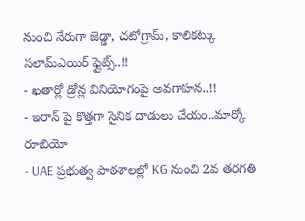నుంచి నేరుగా జెడ్డా, చటోగ్రామ్, కాలికట్కు సలామ్ఎయిర్ ఫ్లైట్స్..!!
- ఖతార్లో డ్రోన్ల వినియోగంపై అవగాహన..!!
- ఇరాన్ పై కొత్తగా సైనిక దాడులు చేయం..మార్కో రూబియో
- UAE ప్రభుత్వ పాఠశాలల్లో KG నుంచి 2వ తరగతి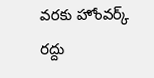వరకు హోంవర్క్ రద్దు